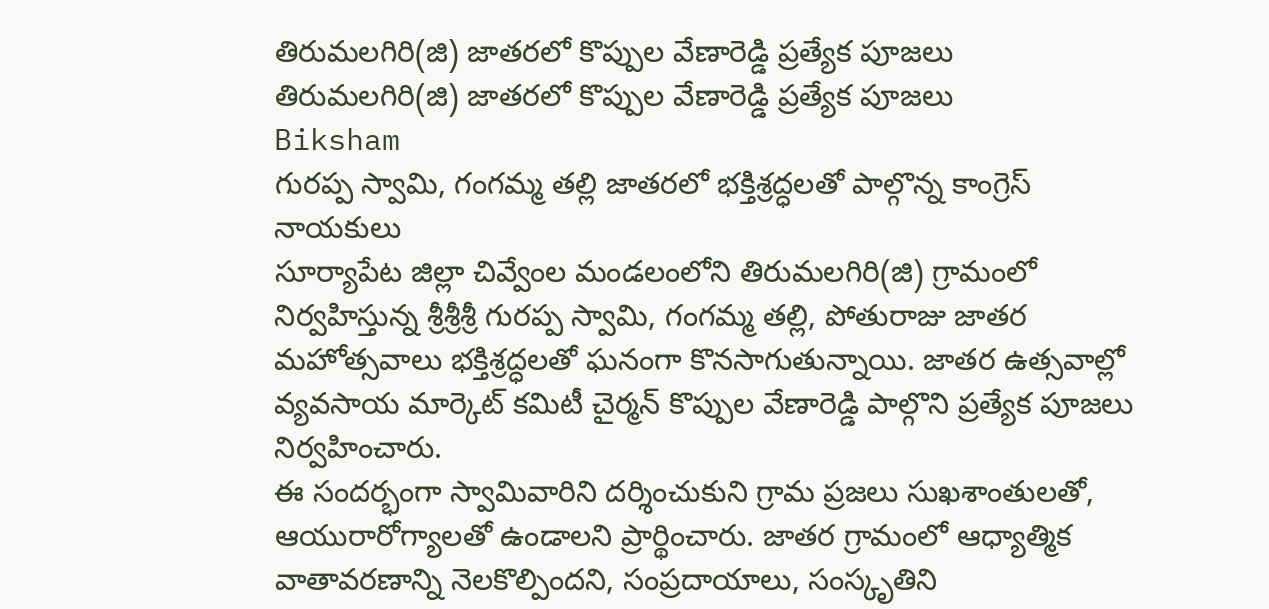తిరుమలగిరి(జి) జాతరలో కొప్పుల వేణారెడ్డి ప్రత్యేక పూజలు
తిరుమలగిరి(జి) జాతరలో కొప్పుల వేణారెడ్డి ప్రత్యేక పూజలు
Biksham
గురప్ప స్వామి, గంగమ్మ తల్లి జాతరలో భక్తిశ్రద్ధలతో పాల్గొన్న కాంగ్రెస్ నాయకులు
సూర్యాపేట జిల్లా చివ్వేంల మండలంలోని తిరుమలగిరి(జి) గ్రామంలో నిర్వహిస్తున్న శ్రీశ్రీశ్రీ గురప్ప స్వామి, గంగమ్మ తల్లి, పోతురాజు జాతర మహోత్సవాలు భక్తిశ్రద్ధలతో ఘనంగా కొనసాగుతున్నాయి. జాతర ఉత్సవాల్లో వ్యవసాయ మార్కెట్ కమిటీ చైర్మన్ కొప్పుల వేణారెడ్డి పాల్గొని ప్రత్యేక పూజలు నిర్వహించారు.
ఈ సందర్భంగా స్వామివారిని దర్శించుకుని గ్రామ ప్రజలు సుఖశాంతులతో, ఆయురారోగ్యాలతో ఉండాలని ప్రార్థించారు. జాతర గ్రామంలో ఆధ్యాత్మిక వాతావరణాన్ని నెలకొల్పిందని, సంప్రదాయాలు, సంస్కృతిని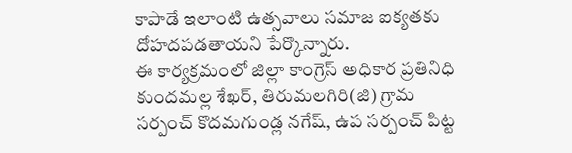కాపాడే ఇలాంటి ఉత్సవాలు సమాజ ఐక్యతకు దోహదపడతాయని పేర్కొన్నారు.
ఈ కార్యక్రమంలో జిల్లా కాంగ్రెస్ అధికార ప్రతినిధి కుందమల్ల శేఖర్, తిరుమలగిరి(జి) గ్రామ సర్పంచ్ కొదమగుండ్ల నగేష్, ఉప సర్పంచ్ పిట్ట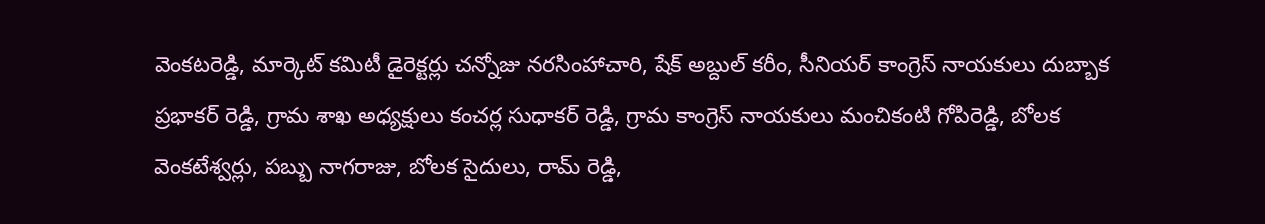వెంకటరెడ్డి, మార్కెట్ కమిటీ డైరెక్టర్లు చన్నోజు నరసింహాచారి, షేక్ అబ్దుల్ కరీం, సీనియర్ కాంగ్రెస్ నాయకులు దుబ్బాక ప్రభాకర్ రెడ్డి, గ్రామ శాఖ అధ్యక్షులు కంచర్ల సుధాకర్ రెడ్డి, గ్రామ కాంగ్రెస్ నాయకులు మంచికంటి గోపిరెడ్డి, బోలక వెంకటేశ్వర్లు, పబ్బు నాగరాజు, బోలక సైదులు, రామ్ రెడ్డి,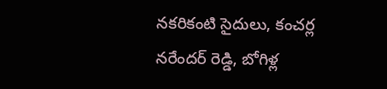నకరికంటి సైదులు, కంచర్ల నరేందర్ రెడ్డి, బోగిళ్ల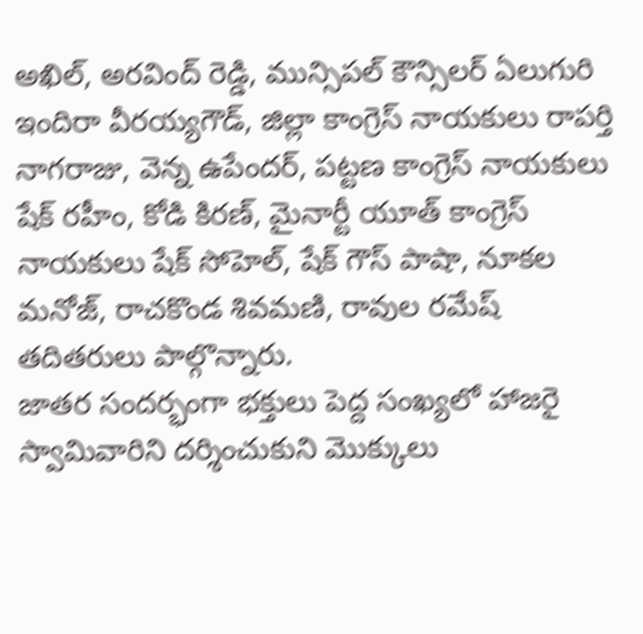అఖిల్, అరవింద్ రెడ్డి, మున్సిపల్ కౌన్సిలర్ ఏలుగురి ఇందిరా వీరయ్యగౌడ్, జిల్లా కాంగ్రెస్ నాయకులు రాపర్తి నాగరాజు, వెన్న ఉపేందర్, పట్టణ కాంగ్రెస్ నాయకులు షేక్ రహీం, కోడి కిరణ్, మైనార్టీ యూత్ కాంగ్రెస్ నాయకులు షేక్ సోహెల్, షేక్ గౌస్ పాషా, నూకల మనోజ్, రాచకొండ శివమణి, రావుల రమేష్ తదితరులు పాల్గొన్నారు.
జాతర సందర్భంగా భక్తులు పెద్ద సంఖ్యలో హాజరై స్వామివారిని దర్శించుకుని మొక్కులు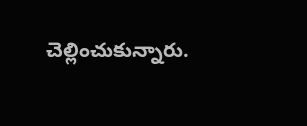చెల్లించుకున్నారు.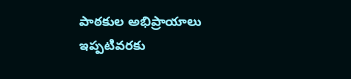పాఠకుల అభిప్రాయాలు
ఇప్పటివరకు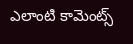ఎలాంటి కామెంట్స్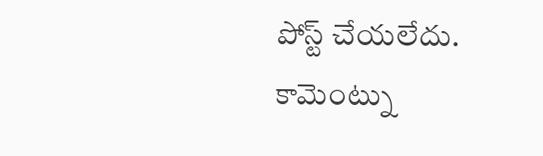పోస్ట్ చేయలేదు.
కామెంట్ను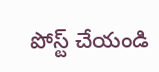పోస్ట్ చేయండి